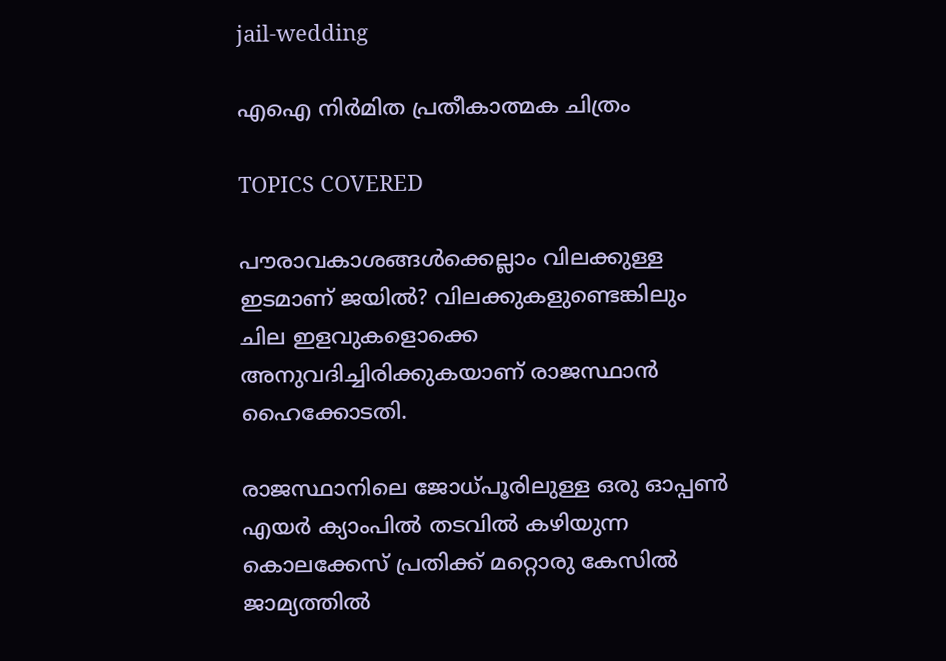jail-wedding

എഐ നിര്‍മിത പ്രതീകാത്മക ചിത്രം

TOPICS COVERED

പൗരാവകാശങ്ങള്‍ക്കെല്ലാം വിലക്കുള്ള ഇടമാണ് ജയില്‍? വിലക്കുകളുണ്ടെങ്കിലും ചില ഇളവുകളൊക്കെ അനുവദിച്ചിരിക്കുകയാണ് രാജസ്ഥാന്‍ ഹൈക്കോടതി.

രാജസ്ഥാനിലെ ജോധ്പൂരിലുള്ള ഒരു ഓപ്പണ്‍ എയര്‍ ക്യാംപില്‍ തടവില്‍ കഴിയുന്ന കൊലക്കേസ് പ്രതിക്ക് മറ്റൊരു കേസില്‍ ജാമ്യത്തില്‍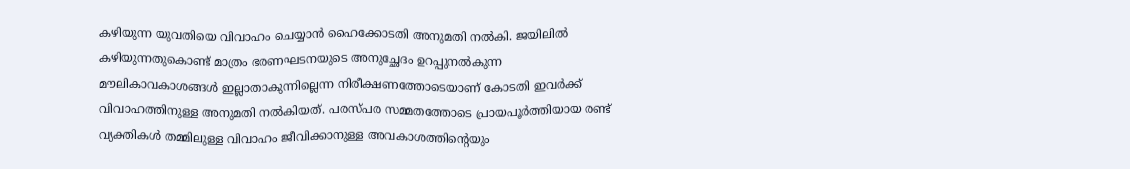കഴിയുന്ന യുവതിയെ വിവാഹം ചെയ്യാന്‍ ഹൈക്കോടതി അനുമതി നല്‍കി. ജയിലില്‍ കഴിയുന്നതുകൊണ്ട് മാത്രം ഭരണഘടനയുടെ അനുച്ഛേദം ഉറപ്പുനല്‍കുന്ന മൗലികാവകാശങ്ങള്‍ ഇല്ലാതാകുന്നില്ലെന്ന നിരീക്ഷണത്തോടെയാണ് കോടതി ഇവര്‍ക്ക് വിവാഹത്തിനുള്ള അനുമതി നല്‍കിയത്. പരസ്പര സമ്മതത്തോടെ പ്രായപൂര്‍ത്തിയായ രണ്ട് വ്യക്തികള്‍ തമ്മിലുള്ള വിവാഹം ജീവിക്കാനുള്ള അവകാശത്തിന്റെയും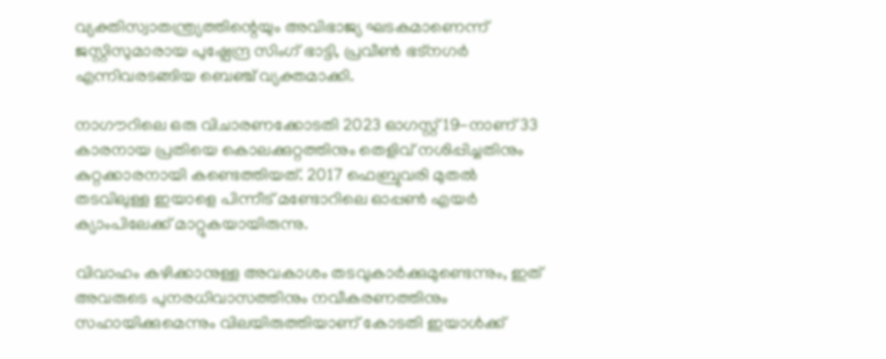വ്യക്തിസ്വാതന്ത്ര്യത്തിന്റെയും അവിഭാജ്യ ഘടകമാണെന്ന് ജസ്റ്റിസുമാരായ പുഷ്പേന്ദ്ര സിംഗ് ഭാട്ടി, പ്രവീണ്‍ ഭട്നഗര്‍ എന്നിവരടങ്ങിയ ബെഞ്ച് വ്യക്തമാക്കി.

നാഗൗറിലെ ഒരു വിചാരണക്കോടതി 2023 ഓഗസ്റ്റ് 19-നാണ് 33 കാരനായ പ്രതിയെ കൊലക്കുറ്റത്തിനും തെളിവ് നശിപ്പിച്ചതിനും കുറ്റക്കാരനായി കണ്ടെത്തിയത്. 2017 ഫെബ്രുവരി മുതല്‍ തടവിലുള്ള ഇയാളെ പിന്നീട് മണ്ടോറിലെ ഓപ്പണ്‍ എയര്‍ ക്യാംപിലേക്ക് മാറ്റുകയായിരുന്നു.

വിവാഹം കഴിക്കാനുള്ള അവകാശം തടവുകാര്‍ക്കുമുണ്ടെന്നും, ഇത് അവരുടെ പുനരധിവാസത്തിനും നവീകരണത്തിനും സഹായിക്കുമെന്നും വിലയിരുത്തിയാണ് കോടതി ഇയാള്‍ക്ക്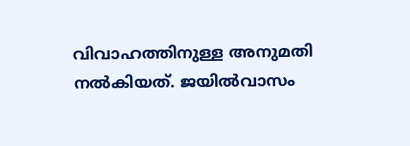വിവാഹത്തിനുള്ള അനുമതി നല്‍കിയത്. ജയില്‍വാസം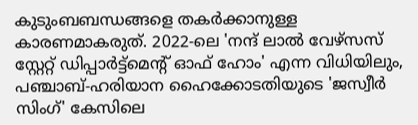കുടുംബബന്ധങ്ങളെ തകര്‍ക്കാനുള്ള കാരണമാകരുത്. 2022-ലെ 'നന്ദ് ലാല്‍ വേഴ്സസ് സ്റ്റേറ്റ് ഡിപ്പാര്‍ട്ട്മെന്റ് ഓഫ് ഹോം' എന്ന വിധിയിലും, പഞ്ചാബ്-ഹരിയാന ഹൈക്കോടതിയുടെ 'ജസ്വീര്‍ സിംഗ്' കേസിലെ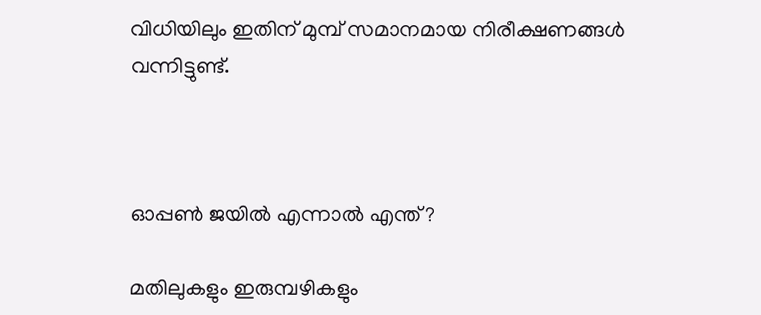വിധിയിലും ഇതിന് മുമ്പ് സമാനമായ നിരീക്ഷണങ്ങള്‍ വന്നിട്ടുണ്ട്.



ഓപ്പണ്‍ ജയില്‍ എന്നാല്‍ എന്ത്?

മതിലുകളും ഇരുമ്പഴികളും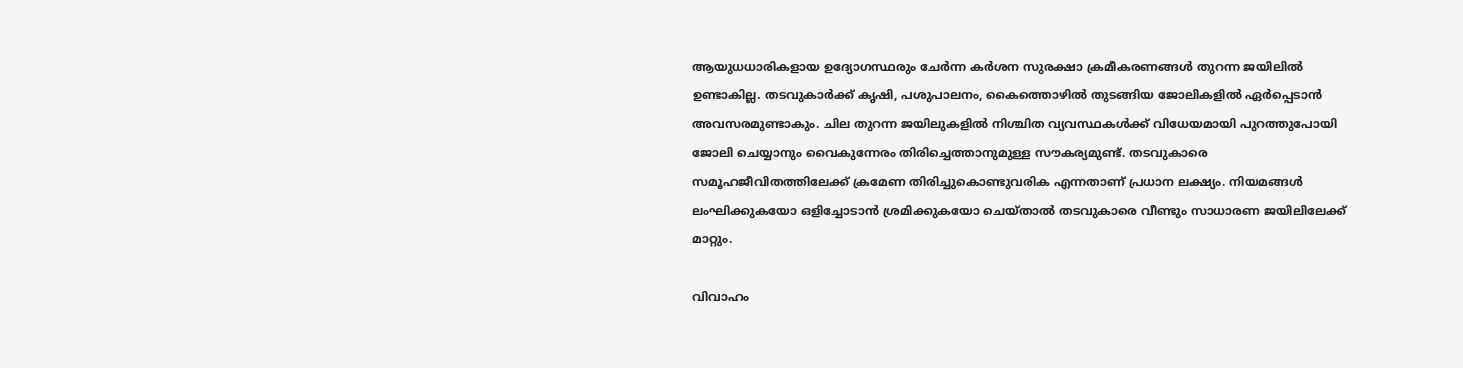ആയുധധാരികളായ ഉദ്യോഗസ്ഥരും ചേര്‍ന്ന കർശന സുരക്ഷാ ക്രമീകരണങ്ങള്‍ തുറന്ന ജയിലില്‍ ഉണ്ടാകില്ല. തടവുകാര്‍ക്ക് കൃഷി, പശുപാലനം, കൈത്തൊഴില്‍ തുടങ്ങിയ ജോലികളില്‍ ഏര്‍പ്പെടാന്‍ അവസരമുണ്ടാകും. ചില തുറന്ന ജയിലുകളില്‍ നിശ്ചിത വ്യവസ്ഥകള്‍ക്ക് വിധേയമായി പുറത്തുപോയി ജോലി ചെയ്യാനും വൈകുന്നേരം തിരിച്ചെത്താനുമുള്ള സൗകര്യമുണ്ട്. തടവുകാരെ സമൂഹജീവിതത്തിലേക്ക് ക്രമേണ തിരിച്ചുകൊണ്ടുവരിക എന്നതാണ് പ്രധാന ലക്ഷ്യം. നിയമങ്ങള്‍ ലംഘിക്കുകയോ ഒളിച്ചോടാന്‍ ശ്രമിക്കുകയോ ചെയ്താല്‍ തടവുകാരെ വീണ്ടും സാധാരണ ജയിലിലേക്ക് മാറ്റും.

വിവാഹം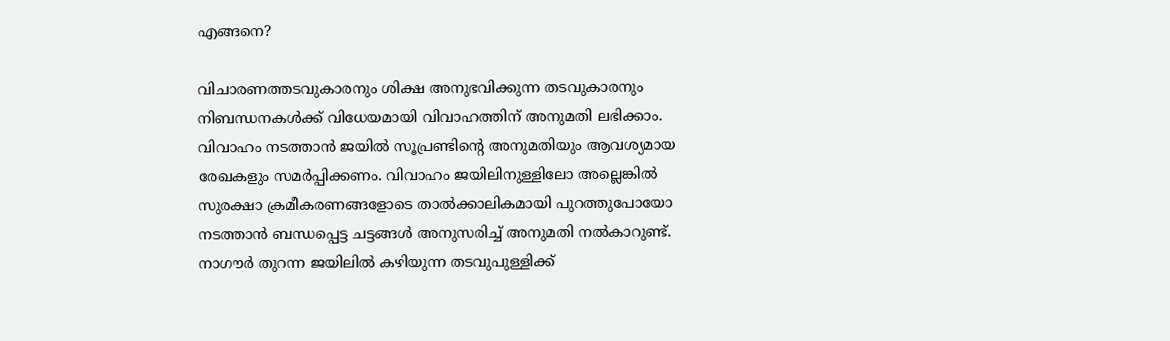എങ്ങനെ?

വിചാരണത്തടവുകാരനും ശിക്ഷ അനുഭവിക്കുന്ന തടവുകാരനും നിബന്ധനകള്‍ക്ക് വിധേയമായി വിവാഹത്തിന് അനുമതി ലഭിക്കാം. വിവാഹം നടത്താന്‍ ജയില്‍ സൂപ്രണ്ടിന്റെ അനുമതിയും ആവശ്യമായ രേഖകളും സമര്‍പ്പിക്കണം. വിവാഹം ജയിലിനുള്ളിലോ അല്ലെങ്കില്‍ സുരക്ഷാ ക്രമീകരണങ്ങളോടെ താല്‍ക്കാലികമായി പുറത്തുപോയോ നടത്താന്‍ ബന്ധപ്പെട്ട ചട്ടങ്ങള്‍ അനുസരിച്ച് അനുമതി നല്‍കാറുണ്ട്. നാഗൗര്‍ തുറന്ന ജയിലില്‍ കഴിയുന്ന തടവുപുള്ളിക്ക്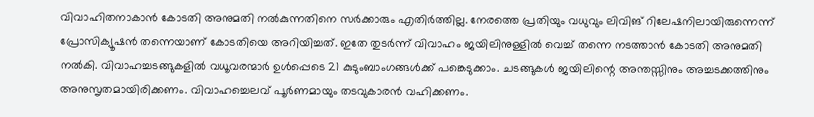വിവാഹിതനാകാന്‍ കോടതി അനുമതി നല്‍കുന്നതിനെ സര്‍ക്കാരും എതിര്‍ത്തില്ല. നേരത്തെ പ്രതിയും വധുവും ലിവിങ് റിലേഷനിലായിരുന്നെന്ന് പ്രോസിക്യൂഷന്‍ തന്നെയാണ് കോടതിയെ അറിയിച്ചത്. ഇതേ തുടര്‍ന്ന് വിവാഹം ജയിലിനുള്ളില്‍ വെച്ച് തന്നെ നടത്താന്‍ കോടതി അനുമതി നല്‍കി. വിവാഹച്ചടങ്ങുകളില്‍ വധൂവരന്മാര്‍ ഉള്‍പ്പെടെ 21 കുടുംബാംഗങ്ങള്‍ക്ക് പങ്കെടുക്കാം. ചടങ്ങുകള്‍ ജയിലിന്റെ അന്തസ്സിനും അച്ചടക്കത്തിനും അനുസൃതമായിരിക്കണം. വിവാഹച്ചെലവ് പൂര്‍ണമായും തടവുകാരന്‍ വഹിക്കണം.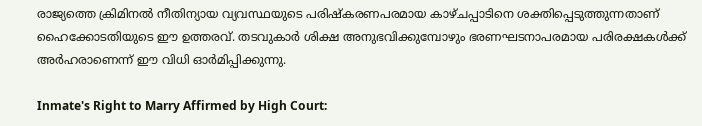രാജ്യത്തെ ക്രിമിനല്‍ നീതിന്യായ വ്യവസ്ഥയുടെ പരിഷ്കരണപരമായ കാഴ്ചപ്പാടിനെ ശക്തിപ്പെടുത്തുന്നതാണ് ഹൈക്കോടതിയുടെ ഈ ഉത്തരവ്. തടവുകാര്‍ ശിക്ഷ അനുഭവിക്കുമ്പോഴും ഭരണഘടനാപരമായ പരിരക്ഷകള്‍ക്ക് അര്‍ഹരാണെന്ന് ഈ വിധി ഓര്‍മിപ്പിക്കുന്നു.

Inmate's Right to Marry Affirmed by High Court: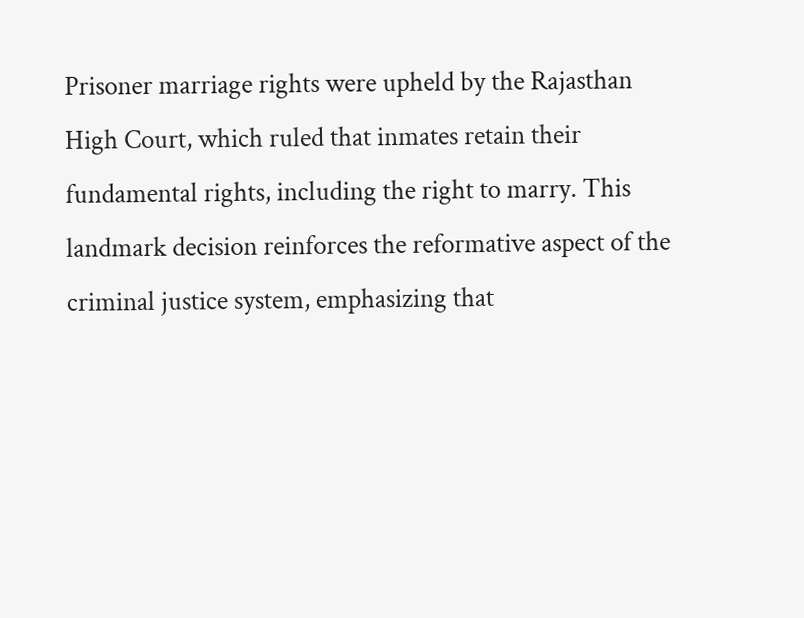Prisoner marriage rights were upheld by the Rajasthan High Court, which ruled that inmates retain their fundamental rights, including the right to marry. This landmark decision reinforces the reformative aspect of the criminal justice system, emphasizing that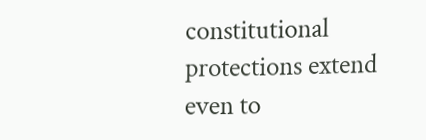constitutional protections extend even to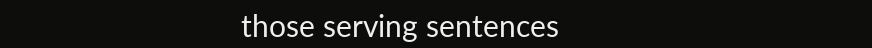those serving sentences